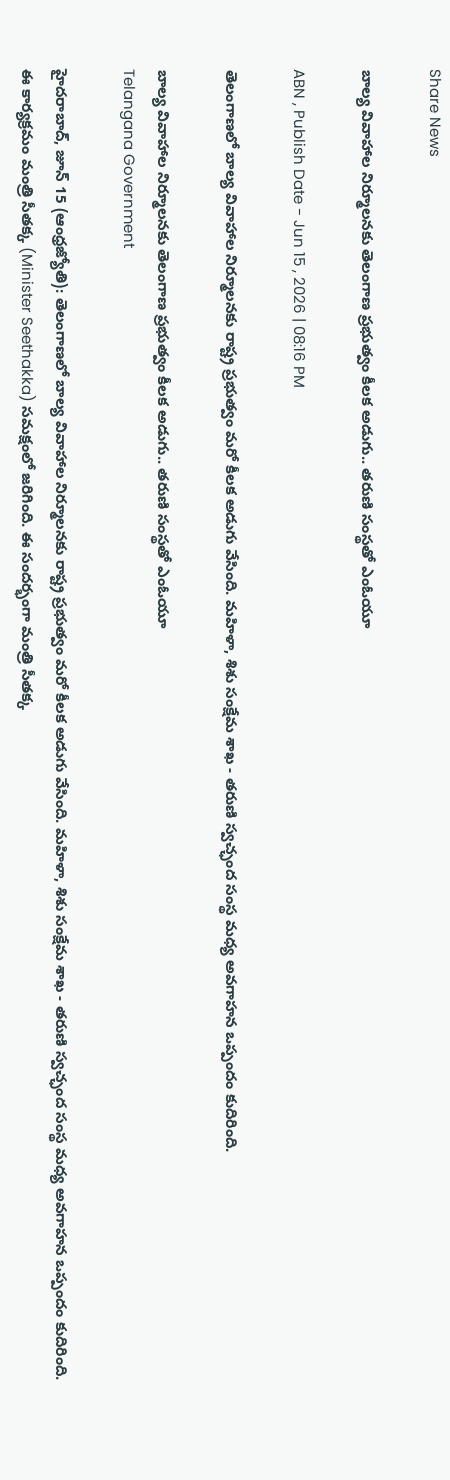Share News

బాల్య వివాహాల నిర్మూలనకు తెలంగాణ ప్రభుత్వం కీలక అడుగు.. తరుణి సంస్థతో ఎంఓయూ

ABN , Publish Date - Jun 15 , 2026 | 08:16 PM

తెలంగాణలో బాల్య వివాహాల నిర్మూలనకు రాష్ట్ర ప్రభుత్వం మరో కీలక అడుగు వేసింది. మహిళా, శిశు సంక్షేమ శాఖ - తరుణి స్వచ్ఛంద సంస్థ మధ్య అవగాహన ఒప్పందం కుదిరింది.

బాల్య వివాహాల నిర్మూలనకు తెలంగాణ ప్రభుత్వం కీలక అడుగు.. తరుణి సంస్థతో ఎంఓయూ
Telangana Government

హైదరాబాద్, జూన్ 15 (ఆంధ్రజ్యోతి): తెలంగాణలో బాల్య వివాహాల నిర్మూలనకు రాష్ట్ర ప్రభుత్వం మరో కీలక అడుగు వేసింది. మహిళా, శిశు సంక్షేమ శాఖ - తరుణి స్వచ్ఛంద సంస్థ మధ్య అవగాహన ఒప్పందం కుదిరింది. ఈ కార్యక్రమం మంత్రి సీతక్క (Minister Seethakka) సమక్షంలో జరిగింది. ఈ సందర్భంగా మంత్రి సీతక్క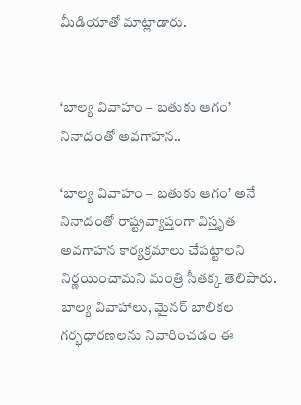మీడియాతో మాట్లాడారు.


‘బాల్య వివాహం – బతుకు ఆగం’ నినాదంతో అవగాహన..

‘బాల్య వివాహం – బతుకు ఆగం’ అనే నినాదంతో రాష్ట్రవ్యాప్తంగా విస్తృత అవగాహన కార్యక్రమాలు చేపట్టాలని నిర్ణయించామని మంత్రి సీతక్క తెలిపారు. బాల్య వివాహాలు, మైనర్ బాలికల గర్భధారణలను నివారించడం ఈ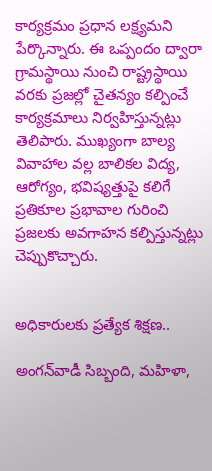కార్యక్రమం ప్రధాన లక్ష్యమని పేర్కొన్నారు. ఈ ఒప్పందం ద్వారా గ్రామస్థాయి నుంచి రాష్ట్రస్థాయి వరకు ప్రజల్లో చైతన్యం కల్పించే కార్యక్రమాలు నిర్వహిస్తున్నట్లు తెలిపారు. ముఖ్యంగా బాల్య వివాహాల వల్ల బాలికల విద్య, ఆరోగ్యం, భవిష్యత్తుపై కలిగే ప్రతికూల ప్రభావాల గురించి ప్రజలకు అవగాహన కల్పిస్తున్నట్లు చెప్పుకొచ్చారు.


అధికారులకు ప్రత్యేక శిక్షణ..

అంగన్‌వాడీ సిబ్బంది, మహిళా,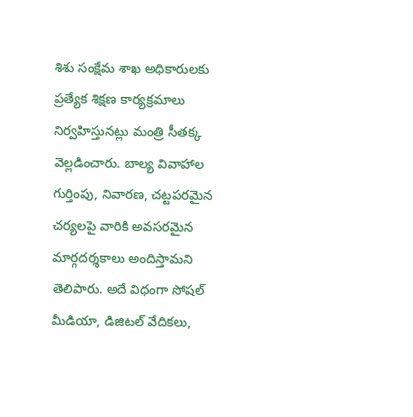శిశు సంక్షేమ శాఖ అధికారులకు ప్రత్యేక శిక్షణ కార్యక్రమాలు నిర్వహిస్తునట్లు మంత్రి సీతక్క వెల్లడించారు. బాల్య వివాహాల గుర్తింపు, నివారణ, చట్టపరమైన చర్యలపై వారికి అవసరమైన మార్గదర్శకాలు అందిస్తామని తెలిపారు. అదే విధంగా సోషల్ మీడియా, డిజిటల్ వేదికలు,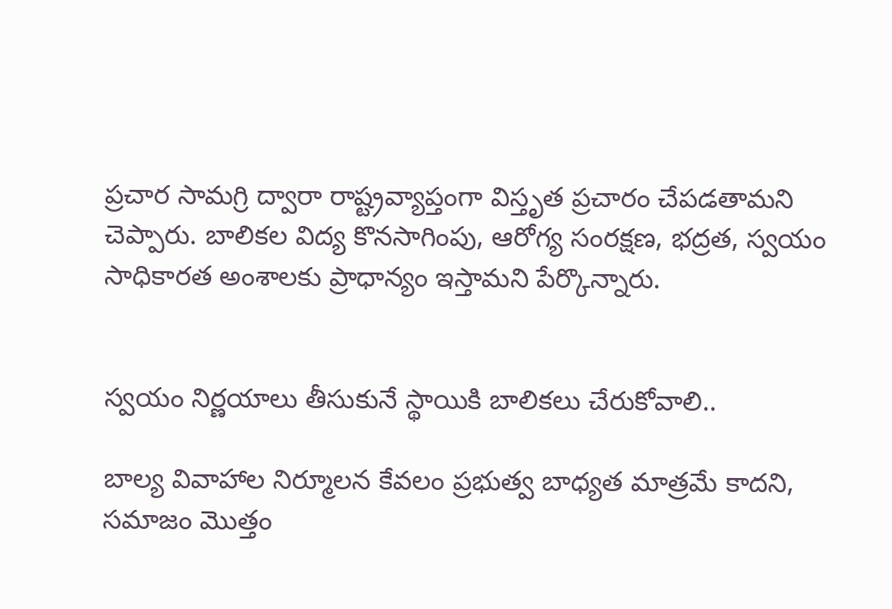ప్రచార సామగ్రి ద్వారా రాష్ట్రవ్యాప్తంగా విస్తృత ప్రచారం చేపడతామని చెప్పారు. బాలికల విద్య కొనసాగింపు, ఆరోగ్య సంరక్షణ, భద్రత, స్వయం సాధికారత అంశాలకు ప్రాధాన్యం ఇస్తామని పేర్కొన్నారు.


స్వయం నిర్ణయాలు తీసుకునే స్థాయికి బాలికలు చేరుకోవాలి..

బాల్య వివాహాల నిర్మూలన కేవలం ప్రభుత్వ బాధ్యత మాత్రమే కాదని, సమాజం మొత్తం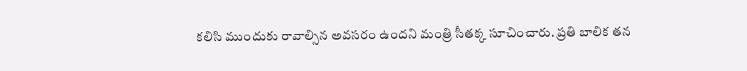కలిసి ముందుకు రావాల్సిన అవసరం ఉందని మంత్రి సీతక్క సూచించారు. ప్రతి బాలిక తన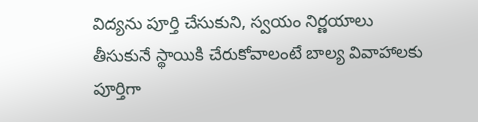విద్యను పూర్తి చేసుకుని, స్వయం నిర్ణయాలు తీసుకునే స్థాయికి చేరుకోవాలంటే బాల్య వివాహాలకు పూర్తిగా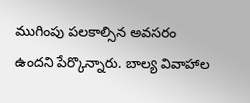ముగింపు పలకాల్సిన అవసరం ఉందని పేర్కొన్నారు. బాల్య వివాహాల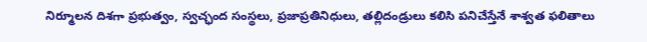నిర్మూలన దిశగా ప్రభుత్వం, స్వచ్ఛంద సంస్థలు, ప్రజాప్రతినిధులు, తల్లిదండ్రులు కలిసి పనిచేస్తేనే శాశ్వత ఫలితాలు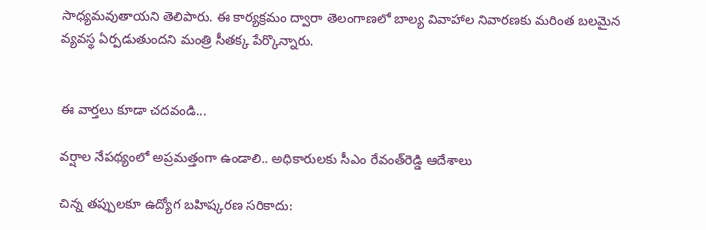సాధ్యమవుతాయని తెలిపారు. ఈ కార్యక్రమం ద్వారా తెలంగాణలో బాల్య వివాహాల నివారణకు మరింత బలమైన వ్యవస్థ ఏర్పడుతుందని మంత్రి సీతక్క పేర్కొన్నారు.


ఈ వార్తలు కూడా చదవండి...

వర్షాల నేపథ్యంలో అప్రమత్తంగా ఉండాలి.. అధికారులకు సీఎం రేవంత్‌రెడ్డి ఆదేశాలు

చిన్న తప్పులకూ ఉద్యోగ బహిష్కరణ సరికాదు: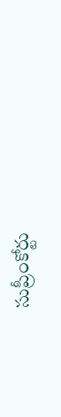సుప్రీంకోర్టు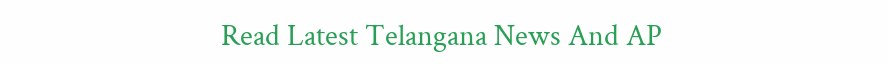Read Latest Telangana News And AP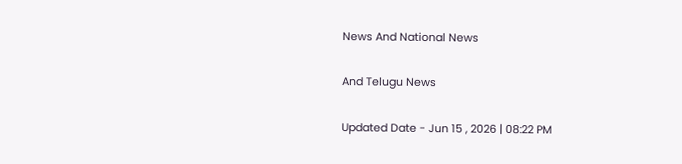News And National News

And Telugu News

Updated Date - Jun 15 , 2026 | 08:22 PM